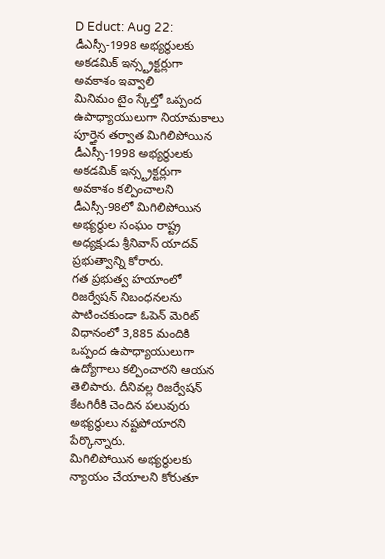D Educt: Aug 22: డీఎస్సీ-1998 అభ్యర్థులకు అకడమిక్ ఇన్స్ట్రక్టర్లుగా అవకాశం ఇవ్వాలి
మినిమం టైం స్కేల్తో ఒప్పంద ఉపాధ్యాయులుగా నియామకాలు పూర్తైన తర్వాత మిగిలిపోయిన డీఎస్సీ-1998 అభ్యర్థులకు అకడమిక్ ఇన్స్ట్రక్టర్లుగా అవకాశం కల్పించాలని డీఎస్సీ-98లో మిగిలిపోయిన అభ్యర్థుల సంఘం రాష్ట్ర అధ్యక్షుడు శ్రీనివాస్ యాదవ్ ప్రభుత్వాన్ని కోరారు.
గత ప్రభుత్వ హయాంలో రిజర్వేషన్ నిబంధనలను పాటించకుండా ఓపెన్ మెరిట్ విధానంలో 3,885 మందికి ఒప్పంద ఉపాధ్యాయులుగా ఉద్యోగాలు కల్పించారని ఆయన తెలిపారు. దీనివల్ల రిజర్వేషన్ కేటగిరీకి చెందిన పలువురు అభ్యర్థులు నష్టపోయారని పేర్కొన్నారు.
మిగిలిపోయిన అభ్యర్థులకు న్యాయం చేయాలని కోరుతూ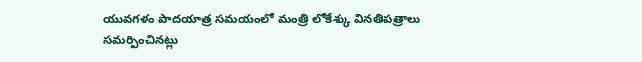యువగళం పాదయాత్ర సమయంలో మంత్రి లోకేశ్కు వినతిపత్రాలు సమర్పించినట్లు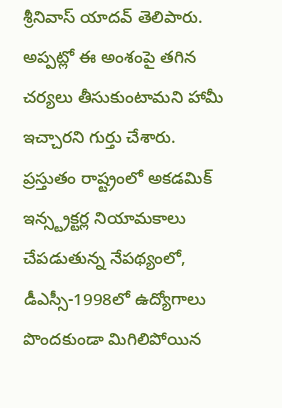శ్రీనివాస్ యాదవ్ తెలిపారు. అప్పట్లో ఈ అంశంపై తగిన చర్యలు తీసుకుంటామని హామీ ఇచ్చారని గుర్తు చేశారు.
ప్రస్తుతం రాష్ట్రంలో అకడమిక్ ఇన్స్ట్రక్టర్ల నియామకాలు చేపడుతున్న నేపథ్యంలో, డీఎస్సీ-1998లో ఉద్యోగాలు పొందకుండా మిగిలిపోయిన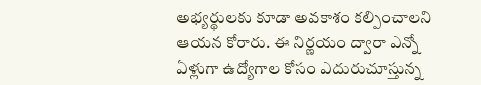అభ్యర్థులకు కూడా అవకాశం కల్పించాలని ఆయన కోరారు. ఈ నిర్ణయం ద్వారా ఎన్నో ఏళ్లుగా ఉద్యోగాల కోసం ఎదురుచూస్తున్న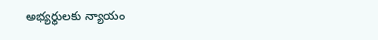అభ్యర్థులకు న్యాయం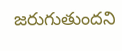జరుగుతుందని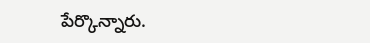పేర్కొన్నారు.